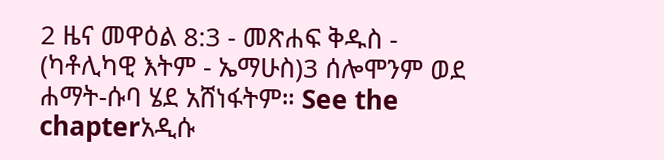2 ዜና መዋዕል 8:3 - መጽሐፍ ቅዱስ - (ካቶሊካዊ እትም - ኤማሁስ)3 ሰሎሞንም ወደ ሐማት-ሱባ ሄደ አሸነፋትም። See the chapterአዲሱ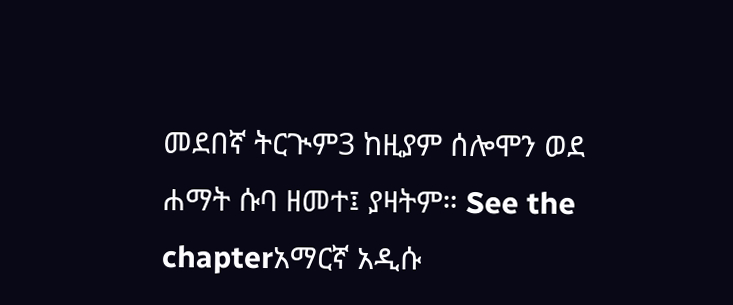መደበኛ ትርጒም3 ከዚያም ሰሎሞን ወደ ሐማት ሱባ ዘመተ፤ ያዛትም። See the chapterአማርኛ አዲሱ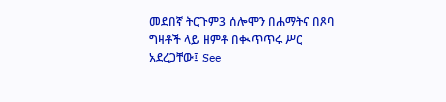መደበኛ ትርጉም3 ሰሎሞን በሐማትና በጾባ ግዛቶች ላይ ዘምቶ በቊጥጥሩ ሥር አደረጋቸው፤ See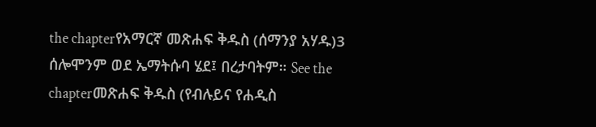the chapterየአማርኛ መጽሐፍ ቅዱስ (ሰማንያ አሃዱ)3 ሰሎሞንም ወደ ኤማትሱባ ሄደ፤ በረታባትም። See the chapterመጽሐፍ ቅዱስ (የብሉይና የሐዲስ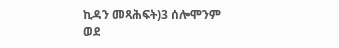ኪዳን መጻሕፍት)3 ሰሎሞንም ወደ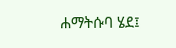ሐማትሱባ ሄደ፤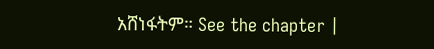አሸነፋትም። See the chapter |